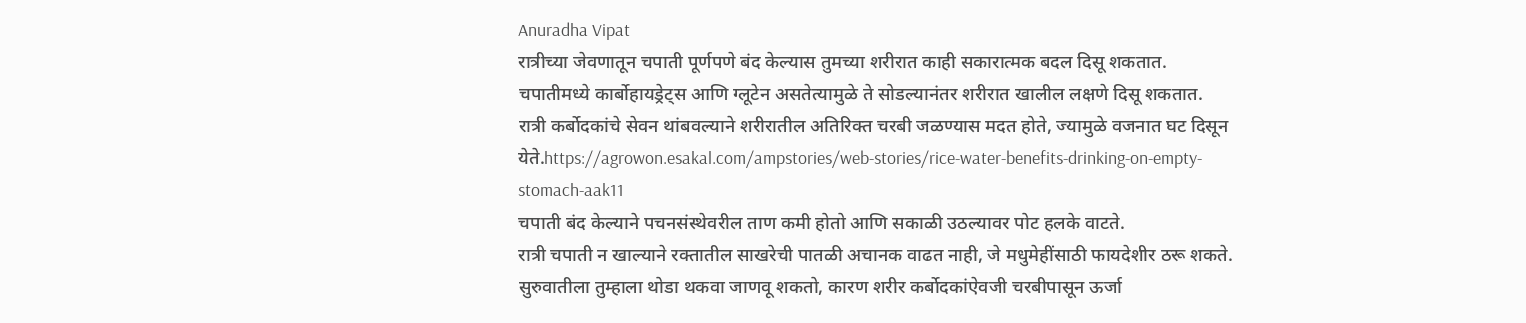Anuradha Vipat
रात्रीच्या जेवणातून चपाती पूर्णपणे बंद केल्यास तुमच्या शरीरात काही सकारात्मक बदल दिसू शकतात.
चपातीमध्ये कार्बोहायड्रेट्स आणि ग्लूटेन असतेत्यामुळे ते सोडल्यानंतर शरीरात खालील लक्षणे दिसू शकतात.
रात्री कर्बोदकांचे सेवन थांबवल्याने शरीरातील अतिरिक्त चरबी जळण्यास मदत होते, ज्यामुळे वजनात घट दिसून येते.https://agrowon.esakal.com/ampstories/web-stories/rice-water-benefits-drinking-on-empty-stomach-aak11
चपाती बंद केल्याने पचनसंस्थेवरील ताण कमी होतो आणि सकाळी उठल्यावर पोट हलके वाटते.
रात्री चपाती न खाल्याने रक्तातील साखरेची पातळी अचानक वाढत नाही, जे मधुमेहींसाठी फायदेशीर ठरू शकते.
सुरुवातीला तुम्हाला थोडा थकवा जाणवू शकतो, कारण शरीर कर्बोदकांऐवजी चरबीपासून ऊर्जा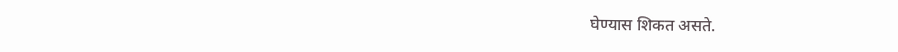घेण्यास शिकत असते.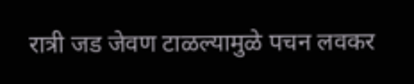रात्री जड जेवण टाळल्यामुळे पचन लवकर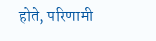होते, परिणामी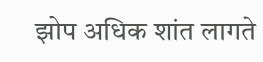झोप अधिक शांत लागते